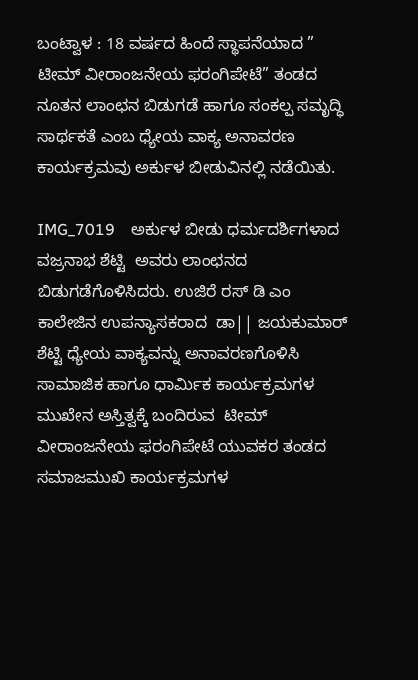ಬಂಟ್ವಾಳ : 18 ವರ್ಷದ ಹಿಂದೆ ಸ್ಥಾಪನೆಯಾದ ”  ಟೀಮ್ ವೀರಾಂಜನೇಯ ಫರಂಗಿಪೇಟೆ” ತಂಡದ ನೂತನ ಲಾಂಛನ ಬಿಡುಗಡೆ ಹಾಗೂ ಸಂಕಲ್ಪ ಸಮೃದ್ಧಿ ಸಾರ್ಥಕತೆ ಎಂಬ ಧ್ಯೇಯ ವಾಕ್ಯ ಅನಾವರಣ ಕಾರ್ಯಕ್ರಮವು ಅರ್ಕುಳ ಬೀಡುವಿನಲ್ಲಿ ನಡೆಯಿತು.

IMG_7019    ಅರ್ಕುಳ ಬೀಡು ಧರ್ಮದರ್ಶಿಗಳಾದ   ವಜ್ರನಾಭ ಶೆಟ್ಟಿ  ಅವರು ಲಾಂಛನದ ಬಿಡುಗಡೆಗೊಳಿಸಿದರು. ಉಜಿರೆ ರಸ್ ಡಿ ಎಂ ಕಾಲೇಜಿನ ಉಪನ್ಯಾಸಕರಾದ  ಡಾ|| ಜಯಕುಮಾರ್ ಶೆಟ್ಟಿ ಧ್ಯೇಯ ವಾಕ್ಯವನ್ನು ಅನಾವರಣಗೊಳಿಸಿ  ಸಾಮಾಜಿಕ ಹಾಗೂ ಧಾರ್ಮಿಕ ಕಾರ್ಯಕ್ರಮಗಳ ಮುಖೇನ ಅಸ್ತಿತ್ವಕ್ಕೆ ಬಂದಿರುವ  ಟೀಮ್ ವೀರಾಂಜನೇಯ ಫರಂಗಿಪೇಟೆ ಯುವಕರ ತಂಡದ  ಸಮಾಜಮುಖಿ ಕಾರ್ಯಕ್ರಮಗಳ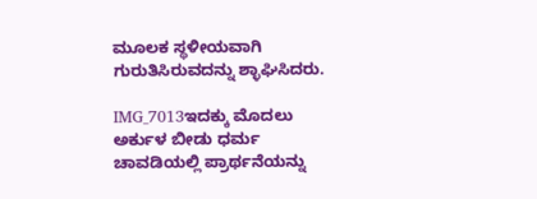ಮೂಲಕ ಸ್ಥಳೀಯವಾಗಿ ಗುರುತಿಸಿರುವದನ್ನು ಶ್ಳಾಘಿಸಿದರು.

IMG_7013ಇದಕ್ಕು ಮೊದಲು ಅರ್ಕುಳ ಬೀಡು ಧರ್ಮ ಚಾವಡಿಯಲ್ಲಿ ಪ್ರಾರ್ಥನೆಯನ್ನು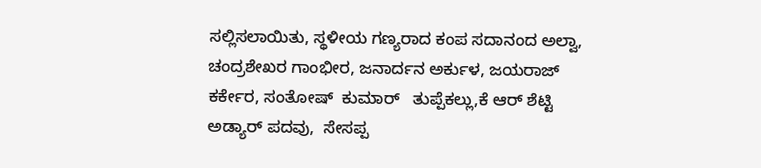ಸಲ್ಲಿಸಲಾಯಿತು, ಸ್ಥಳೀಯ ಗಣ್ಯರಾದ ಕಂಪ ಸದಾನಂದ ಅಲ್ವಾ, ಚಂದ್ರಶೇಖರ ಗಾಂಭೀರ, ಜನಾರ್ದನ ಅರ್ಕುಳ, ಜಯರಾಜ್ ಕರ್ಕೇರ, ಸಂತೋಷ್  ಕುಮಾರ್   ತುಪ್ಪೆಕಲ್ಲು,ಕೆ ಆರ್ ಶೆಟ್ಟಿ ಅಡ್ಯಾರ್ ಪದವು,  ಸೇಸಪ್ಪ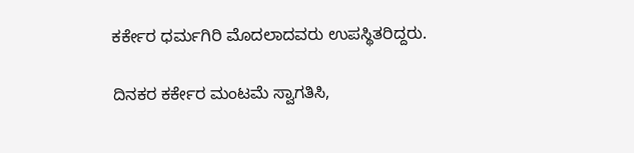ಕರ್ಕೇರ ಧರ್ಮಗಿರಿ ಮೊದಲಾದವರು ಉಪಸ್ಥಿತರಿದ್ದರು.

ದಿನಕರ ಕರ್ಕೇರ ಮಂಟಮೆ ಸ್ವಾಗತಿಸಿ,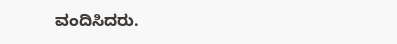ವಂದಿಸಿದರು.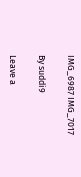IMG_6987 IMG_7017

By suddi9

Leave a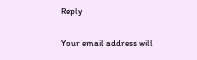Reply

Your email address will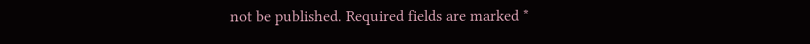not be published. Required fields are marked *